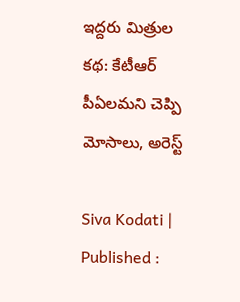ఇద్దరు మిత్రుల కథ: కేటీఆర్ పీఏలమని చెప్పి మోసాలు, అరెస్ట్

Siva Kodati |
Published :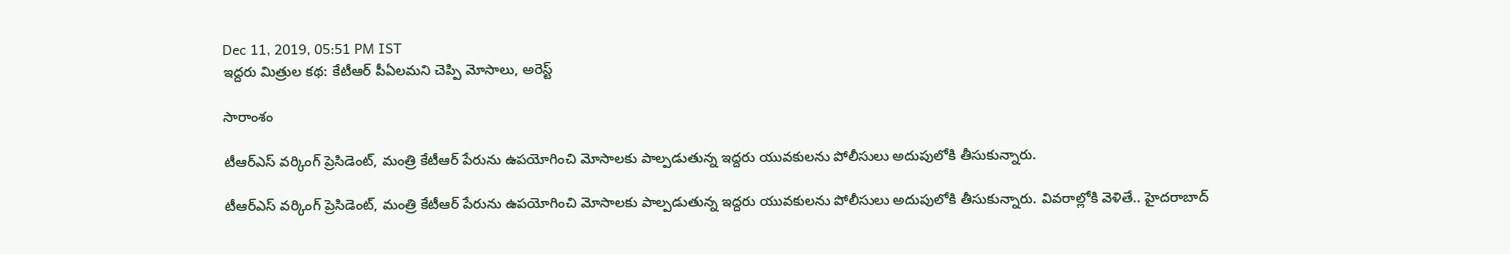Dec 11, 2019, 05:51 PM IST
ఇద్దరు మిత్రుల కథ: కేటీఆర్ పీఏలమని చెప్పి మోసాలు, అరెస్ట్

సారాంశం

టీఆర్ఎస్ వర్కింగ్ ప్రెసిడెంట్, మంత్రి కేటీఆర్ పేరును ఉపయోగించి మోసాలకు పాల్పడుతున్న ఇద్దరు యువకులను పోలీసులు అదుపులోకి తీసుకున్నారు.

టీఆర్ఎస్ వర్కింగ్ ప్రెసిడెంట్, మంత్రి కేటీఆర్ పేరును ఉపయోగించి మోసాలకు పాల్పడుతున్న ఇద్దరు యువకులను పోలీసులు అదుపులోకి తీసుకున్నారు. వివరాల్లోకి వెళితే.. హైదరాబాద్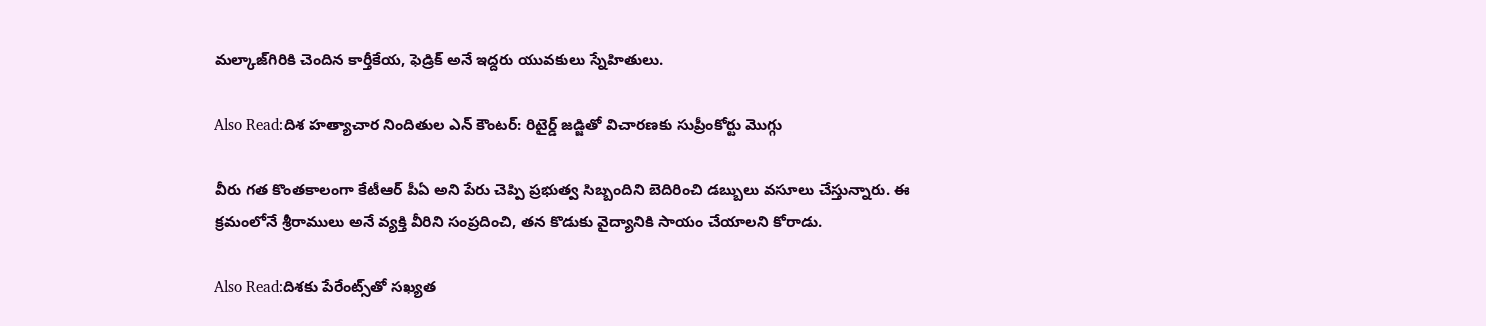మల్కాజ్‌గిరికి చెందిన కార్తీకేయ, ఫెడ్రిక్ అనే ఇద్దరు యువకులు స్నేహితులు.

Also Read:దిశ హత్యాచార నిందితుల ఎన్ కౌంటర్: రిటైర్డ్ జడ్జితో విచారణకు సుప్రీంకోర్టు మెుగ్గు

వీరు గత కొంతకాలంగా కేటీఆర్ పీఏ అని పేరు చెప్పి ప్రభుత్వ సిబ్బందిని బెదిరించి డబ్బులు వసూలు చేస్తున్నారు. ఈ క్రమంలోనే శ్రీరాములు అనే వ్యక్తి వీరిని సంప్రదించి, తన కొడుకు వైద్యానికి సాయం చేయాలని కోరాడు.

Also Read:దిశకు పేరేంట్స్‌తో సఖ్యత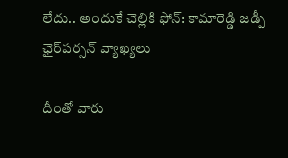లేదు.. అందుకే చెల్లికి ఫోన్: కామారెడ్డి జడ్పీ‌ ఛైర్‌పర్సన్ వ్యాఖ్యలు

దీంతో వారు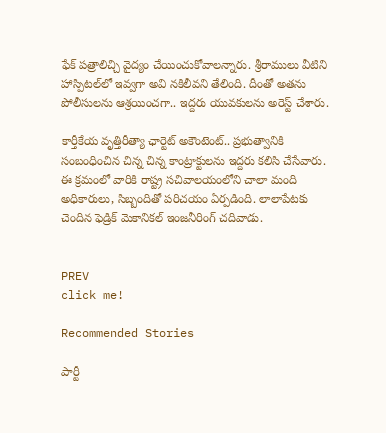ఫేక్ పత్రాలిచ్చి వైద్యం చేయించుకోవాలన్నారు. శ్రీరాములు వీటిని హాస్పిటల్‌‌లో ఇవ్వగా అవి నకిలీవని తేలింది. దీంతో అతను పోలీసులను ఆశ్రయించగా.. ఇద్దరు యువకులను అరెస్ట్ చేశారు.

కార్తీకేయ వృత్తిరీత్యా ఛార్టెట్ అకౌంటెంట్‌.. ప్రభుత్వానికి సంబంధించిన చిన్న చిన్న కాంట్రాక్టులను ఇద్దరు కలిసి చేసేవారు. ఈ క్రమంలో వారికి రాష్ట్ర సచివాలయంలోని చాలా మంది అధికారులు, సిబ్బందితో పరిచయం ఏర్పడింది. లాలాపేటకు చెందిన ఫెడ్రిక్‌ మెకానికల్ ఇంజనీరింగ్ చదివాడు.


PREV
click me!

Recommended Stories

పార్టీ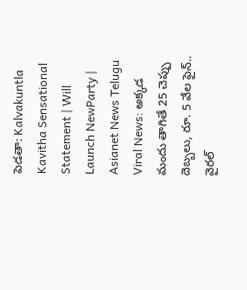పెడతా: Kalvakuntla Kavitha Sensational Statement | Will Launch NewParty | Asianet News Telugu
Viral News: అక్క‌డ మందు తాగితే 25 చెప్పు దెబ్బ‌లు, రూ. 5 వేల ఫైన్‌.. వైర‌ల్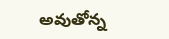అవుతోన్న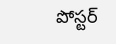పోస్ట‌ర్